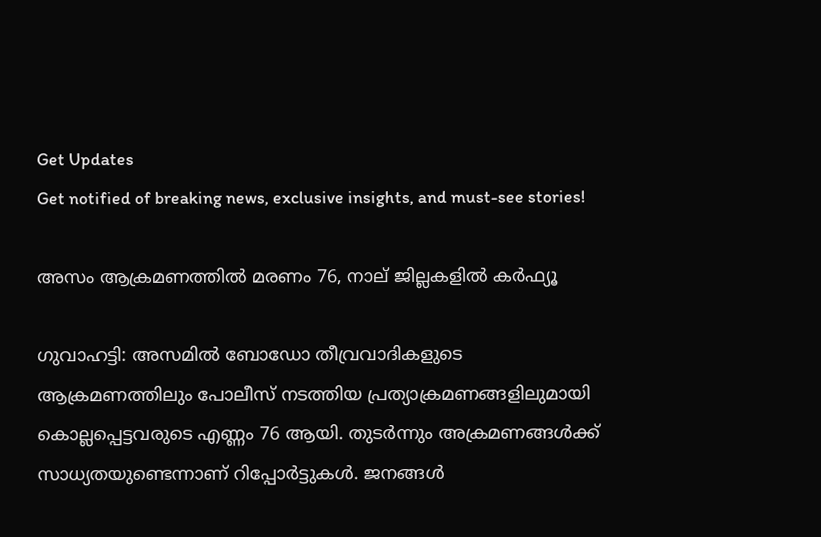Get Updates
Get notified of breaking news, exclusive insights, and must-see stories!

അസം ആക്രമണത്തില്‍ മരണം 76, നാല് ജില്ലകളില്‍ കര്‍ഫ്യൂ

ഗുവാഹട്ടി: അസമില്‍ ബോഡോ തീവ്രവാദികളുടെ ആക്രമണത്തിലും പോലീസ് നടത്തിയ പ്രത്യാക്രമണങ്ങളിലുമായി കൊല്ലപ്പെട്ടവരുടെ എണ്ണം 76 ആയി. തുടര്‍ന്നും അക്രമണങ്ങള്‍ക്ക് സാധ്യതയുണ്ടെന്നാണ് റിപ്പോര്‍ട്ടുകള്‍. ജനങ്ങള്‍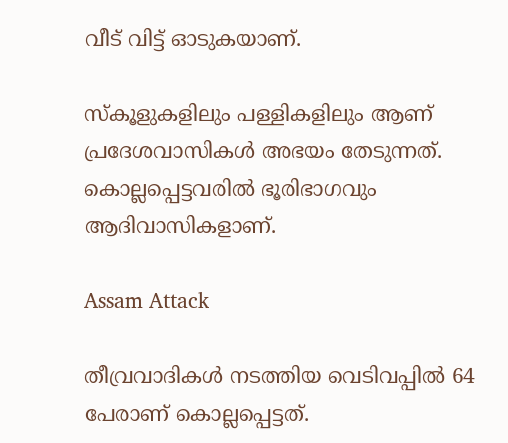വീട് വിട്ട് ഓടുകയാണ്.

സ്‌കൂളുകളിലും പള്ളികളിലും ആണ് പ്രദേശവാസികള്‍ അഭയം തേടുന്നത്. കൊല്ലപ്പെട്ടവരില്‍ ഭൂരിഭാഗവും ആദിവാസികളാണ്.

Assam Attack

തീവ്രവാദികള്‍ നടത്തിയ വെടിവപ്പില്‍ 64 പേരാണ് കൊല്ലപ്പെട്ടത്.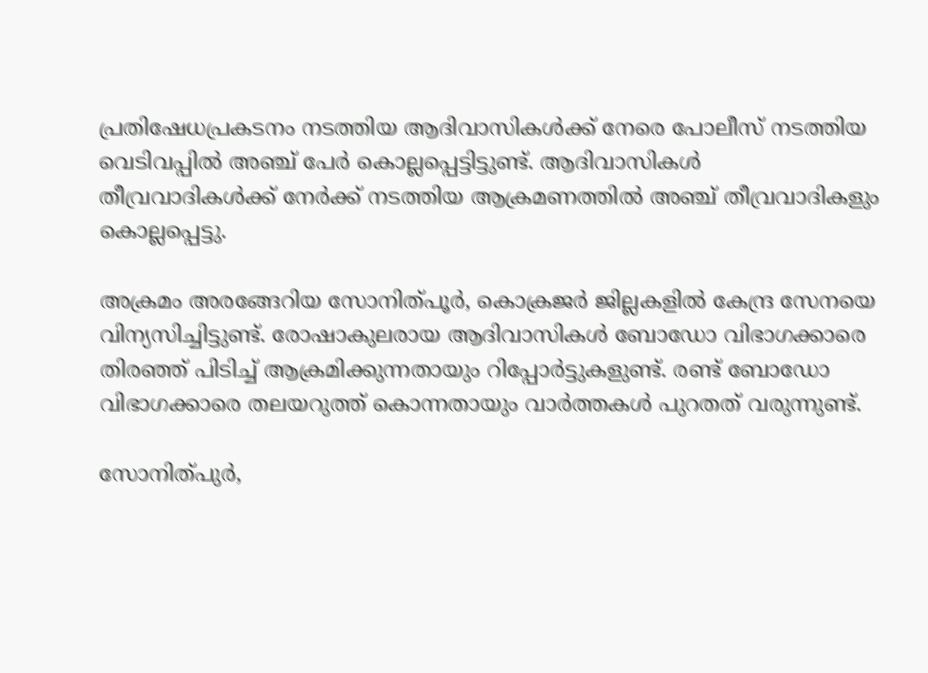പ്രതിഷേധപ്രകടനം നടത്തിയ ആദിവാസികള്‍ക്ക് നേരെ പോലീസ് നടത്തിയ വെടിവപ്പില്‍ അഞ്ച് പേര്‍ കൊല്ലപ്പെട്ടിട്ടുണ്ട്. ആദിവാസികള്‍ തീവ്രവാദികള്‍ക്ക് നേര്‍ക്ക് നടത്തിയ ആക്രമണത്തില്‍ അഞ്ച് തീവ്രവാദികളും കൊല്ലപ്പെട്ടു.

അക്രമം അരങ്ങേറിയ സോനിത്പൂര്‍, കൊക്രജര്‍ ജില്ലകളില്‍ കേന്ദ്ര സേനയെ വിന്യസിച്ചിട്ടുണ്ട്. രോഷാകുലരായ ആദിവാസികള്‍ ബോഡോ വിഭാഗക്കാരെ തിരഞ്ഞ് പിടിച്ച് ആക്രമിക്കുന്നതായും റിപ്പോര്‍ട്ടുകളുണ്ട്. രണ്ട് ബോഡോ വിഭാഗക്കാരെ തലയറുത്ത് കൊന്നതായും വാര്‍ത്തകള്‍ പുറതത് വരുന്നുണ്ട്.

സോനിത്പുര്‍,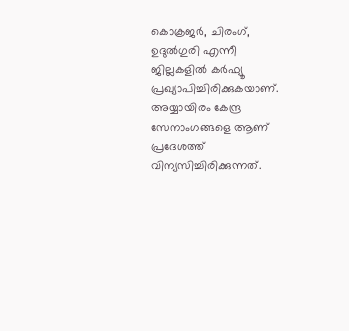കൊക്രജര്‍, ചിരംഗ്, ഉദുല്‍ഗുരി എന്നീ ജില്ലകളില്‍ കര്‍ഫ്യൂ പ്രഖ്യാപിച്ചിരിക്കുകയാണ്. അയ്യായിരം കേന്ദ്ര സേനാംഗങ്ങളെ ആണ് പ്രദേശത്ത് വിന്യസിച്ചിരിക്കുന്നത്.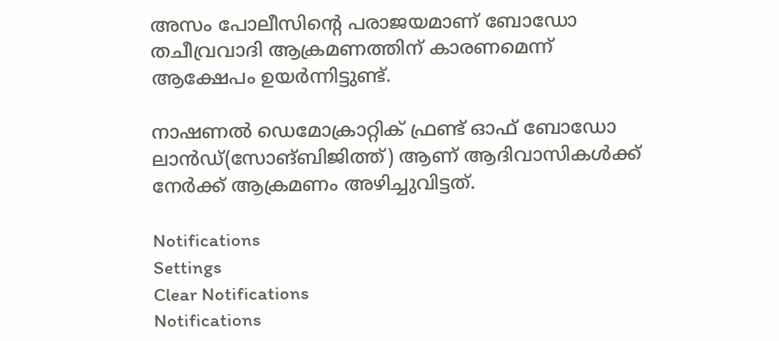അസം പോലീസിന്റെ പരാജയമാണ് ബോഡോ തചീവ്രവാദി ആക്രമണത്തിന് കാരണമെന്ന് ആക്ഷേപം ഉയര്‍ന്നിട്ടുണ്ട്.

നാഷണല്‍ ഡെമോക്രാറ്റിക് ഫ്രണ്ട് ഓഫ് ബോഡോ ലാന്‍ഡ്(സോങ്ബിജിത്ത്) ആണ് ആദിവാസികള്‍ക്ക് നേര്‍ക്ക് ആക്രമണം അഴിച്ചുവിട്ടത്.

Notifications
Settings
Clear Notifications
Notifications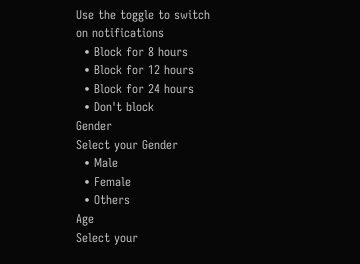Use the toggle to switch on notifications
  • Block for 8 hours
  • Block for 12 hours
  • Block for 24 hours
  • Don't block
Gender
Select your Gender
  • Male
  • Female
  • Others
Age
Select your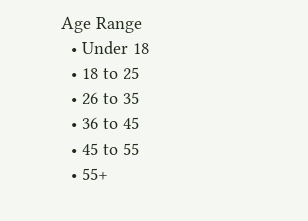Age Range
  • Under 18
  • 18 to 25
  • 26 to 35
  • 36 to 45
  • 45 to 55
  • 55+